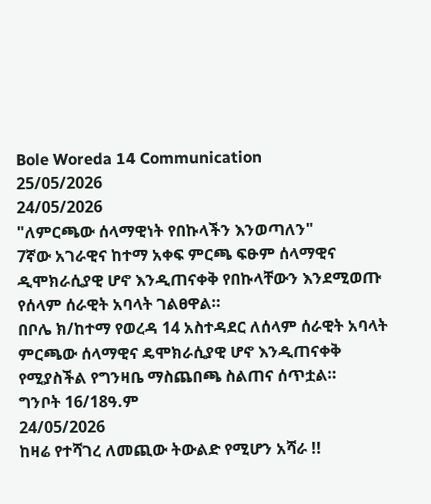Bole Woreda 14 Communication
25/05/2026
24/05/2026
"ለምርጫው ሰላማዊነት የበኩላችን እንወጣለን"
7ኛው አገራዊና ከተማ አቀፍ ምርጫ ፍፁም ሰላማዊና ዲሞክራሲያዊ ሆኖ እንዲጠናቀቅ የበኩላቸውን እንደሚወጡ የሰላም ሰራዊት አባላት ገልፀዋል።
በቦሌ ክ/ከተማ የወረዳ 14 አስተዳደር ለሰላም ሰራዊት አባላት ምርጫው ሰላማዊና ዴሞክራሲያዊ ሆኖ እንዲጠናቀቅ የሚያስችል የግንዛቤ ማስጨበጫ ስልጠና ሰጥቷል።
ግንቦት 16/18ዓ.ም
24/05/2026
ከዛሬ የተሻገረ ለመጪው ትውልድ የሚሆን አሻራ !!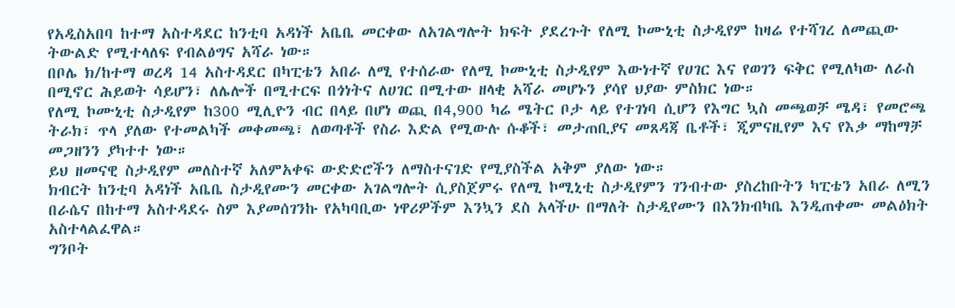የአዲስአበባ ከተማ አስተዳደር ከንቲባ አዳነች አቤቤ መርቀው ለአገልግሎት ክፍት ያደረጉት የለሚ ኮሙኒቲ ስታዲየም ከዛሬ የተሻገረ ለመጪው ትውልድ የሚተላለፍ የብልፅግና አሻራ ነው።
በቦሌ ክ/ከተማ ወረዳ 14 አስተዳደር በካፒቴን አበራ ለሚ የተሰራው የለሚ ኮሙኒቲ ስታዲየም እውነተኛ የሀገር እና የወገን ፍቅር የሚለካው ለራስ በሚኖር ሕይወት ሳይሆን፣ ለሌሎች በሚተርፍ በጎነትና ለሀገር በሚተው ዘላቂ አሻራ መሆኑን ያሳየ ህያው ምስክር ነው።
የለሚ ኮሙኒቲ ስታዲየም ከ300 ሚሊዮን ብር በላይ በሆነ ወጪ በ4,900 ካሬ ሜትር ቦታ ላይ የተገነባ ሲሆን የእግር ኳስ መጫወቻ ሜዳ፣ የመሮጫ ትራክ፣ ጥላ ያለው የተመልካች መቀመጫ፣ ለወጣቶች የስራ እድል የሚውሉ ሱቆች፣ መታጠቢያና መጸዳጃ ቤቶች፣ ጂምናዚየም እና የእቃ ማከማቻ መጋዘንን ያካተተ ነው።
ይህ ዘመናዊ ስታዲየም መለስተኛ አለምአቀፍ ውድድሮችን ለማስተናገድ የሚያስችል አቅም ያለው ነው።
ክብርት ከንቲባ አዳነች አቤቤ ስታዲየሙን መርቀው አገልግሎት ሲያስጀምሩ የለሚ ኮሚኒቲ ስታዲየምን ገንብተው ያስረከቡትን ካፒቴን አበራ ለሚን በራሴና በከተማ አስተዳደሩ ስም እያመሰገንኩ የአካባቢው ነዋሪዎችም እንኳን ደስ አላችሁ በማለት ስታዲየሙን በእንክብካቤ እንዲጠቀሙ መልዕክት አስተላልፈዋል።
ግንቦት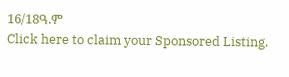16/18ዓ.ም
Click here to claim your Sponsored Listing.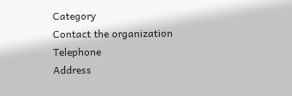Category
Contact the organization
Telephone
Address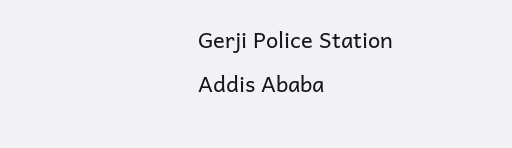Gerji Police Station
Addis Ababa